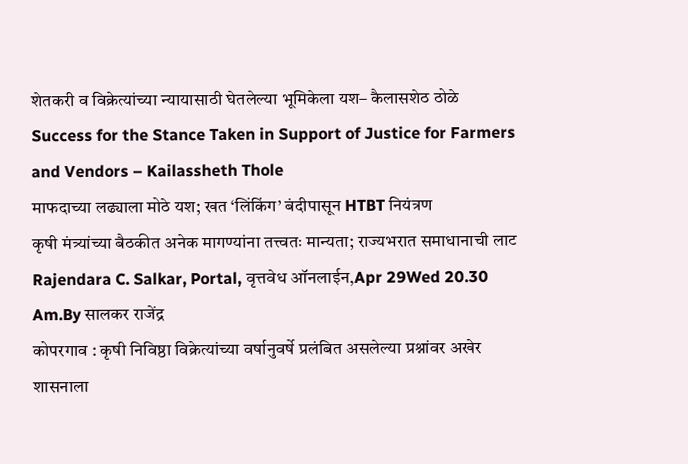शेतकरी व विक्रेत्यांच्या न्यायासाठी घेतलेल्या भूमिकेला यश– कैलासशेठ ठोळे
Success for the Stance Taken in Support of Justice for Farmers and Vendors – Kailassheth Thole
माफदाच्या लढ्याला मोठे यश; खत ‘लिंकिंग’ बंदीपासून HTBT नियंत्रण
कृषी मंत्र्यांच्या बैठकीत अनेक मागण्यांना तत्त्वतः मान्यता; राज्यभरात समाधानाची लाट
Rajendara C. Salkar, Portal, वृत्तवेध ऑनलाईन,Apr 29Wed 20.30 Am.By सालकर राजेंद्र
कोपरगाव : कृषी निविष्ठा विक्रेत्यांच्या वर्षानुवर्षे प्रलंबित असलेल्या प्रश्नांवर अखेर शासनाला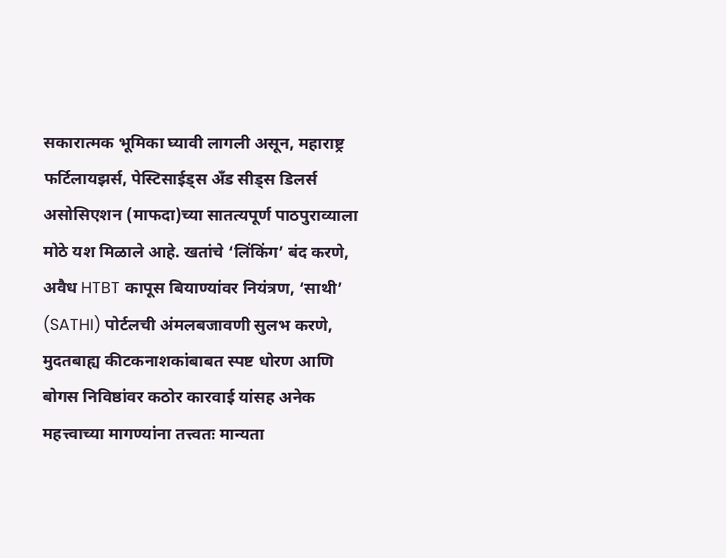सकारात्मक भूमिका घ्यावी लागली असून, महाराष्ट्र फर्टिलायझर्स, पेस्टिसाईड्स अँड सीड्स डिलर्स असोसिएशन (माफदा)च्या सातत्यपूर्ण पाठपुराव्याला मोठे यश मिळाले आहे. खतांचे ‘लिंकिंग’ बंद करणे, अवैध HTBT कापूस बियाण्यांवर नियंत्रण, ‘साथी’ (SATHI) पोर्टलची अंमलबजावणी सुलभ करणे, मुदतबाह्य कीटकनाशकांबाबत स्पष्ट धोरण आणि बोगस निविष्ठांवर कठोर कारवाई यांसह अनेक महत्त्वाच्या मागण्यांना तत्त्वतः मान्यता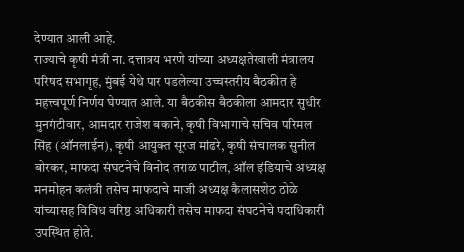देण्यात आली आहे.
राज्याचे कृषी मंत्री ना. दत्तात्रय भरणे यांच्या अध्यक्षतेखाली मंत्रालय परिषद सभागृह, मुंबई येथे पार पडलेल्या उच्चस्तरीय बैठकीत हे महत्त्वपूर्ण निर्णय घेण्यात आले. या बैठकीस बैठकीला आमदार सुधीर मुनगंटीवार, आमदार राजेश बकाने, कृषी विभागाचे सचिव परिमल सिंह (ऑनलाईन), कृषी आयुक्त सूरज मांढरे, कृषी संचालक सुनील बोरकर, माफदा संघटनेचे विनोद तराळ पाटील, ऑल इंडियाचे अध्यक्ष मनमोहन कलंत्री तसेच माफदाचे माजी अध्यक्ष कैलासशेठ ठोळे यांच्यासह विविध वरिष्ठ अधिकारी तसेच माफदा संघटनेचे पदाधिकारी उपस्थित होते.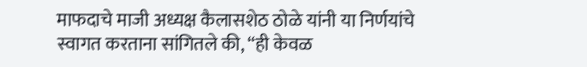माफदाचे माजी अध्यक्ष कैलासशेठ ठोळे यांनी या निर्णयांचे स्वागत करताना सांगितले की, “ही केवळ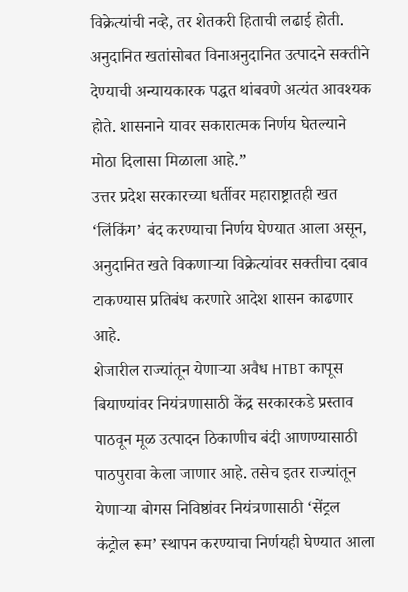विक्रेत्यांची नव्हे, तर शेतकरी हिताची लढाई होती. अनुदानित खतांसोबत विनाअनुदानित उत्पादने सक्तीने देण्याची अन्यायकारक पद्धत थांबवणे अत्यंत आवश्यक होते. शासनाने यावर सकारात्मक निर्णय घेतल्याने मोठा दिलासा मिळाला आहे.”
उत्तर प्रदेश सरकारच्या धर्तीवर महाराष्ट्रातही खत ‘लिंकिंग’ बंद करण्याचा निर्णय घेण्यात आला असून, अनुदानित खते विकणाऱ्या विक्रेत्यांवर सक्तीचा दबाव टाकण्यास प्रतिबंध करणारे आदेश शासन काढणार आहे.
शेजारील राज्यांतून येणाऱ्या अवैध HTBT कापूस बियाण्यांवर नियंत्रणासाठी केंद्र सरकारकडे प्रस्ताव पाठवून मूळ उत्पादन ठिकाणीच बंदी आणण्यासाठी पाठपुरावा केला जाणार आहे. तसेच इतर राज्यांतून येणाऱ्या बोगस निविष्ठांवर नियंत्रणासाठी ‘सेंट्रल कंट्रोल रूम’ स्थापन करण्याचा निर्णयही घेण्यात आला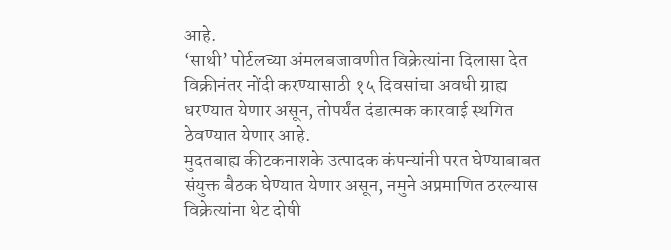आहे.
‘साथी’ पोर्टलच्या अंमलबजावणीत विक्रेत्यांना दिलासा देत विक्रीनंतर नोंदी करण्यासाठी १५ दिवसांचा अवधी ग्राह्य धरण्यात येणार असून, तोपर्यंत दंडात्मक कारवाई स्थगित ठेवण्यात येणार आहे.
मुदतबाह्य कीटकनाशके उत्पादक कंपन्यांनी परत घेण्याबाबत संयुक्त बैठक घेण्यात येणार असून, नमुने अप्रमाणित ठरल्यास विक्रेत्यांना थेट दोषी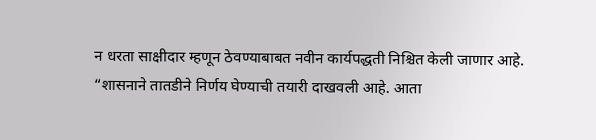न धरता साक्षीदार म्हणून ठेवण्याबाबत नवीन कार्यपद्धती निश्चित केली जाणार आहे.
“शासनाने तातडीने निर्णय घेण्याची तयारी दाखवली आहे. आता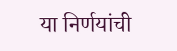या निर्णयांची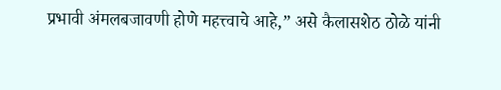प्रभावी अंमलबजावणी होणे महत्त्वाचे आहे,” असे कैलासशेठ ठोळे यांनी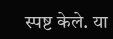स्पष्ट केले. या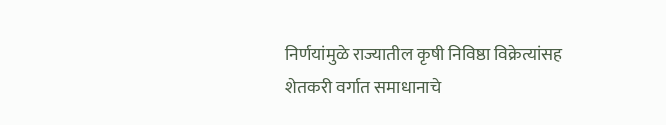निर्णयांमुळे राज्यातील कृषी निविष्ठा विक्रेत्यांसह शेतकरी वर्गात समाधानाचे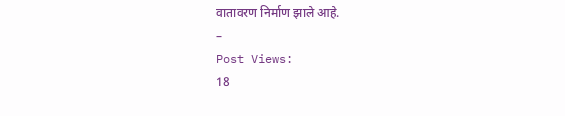वातावरण निर्माण झाले आहे.
–
Post Views:
18